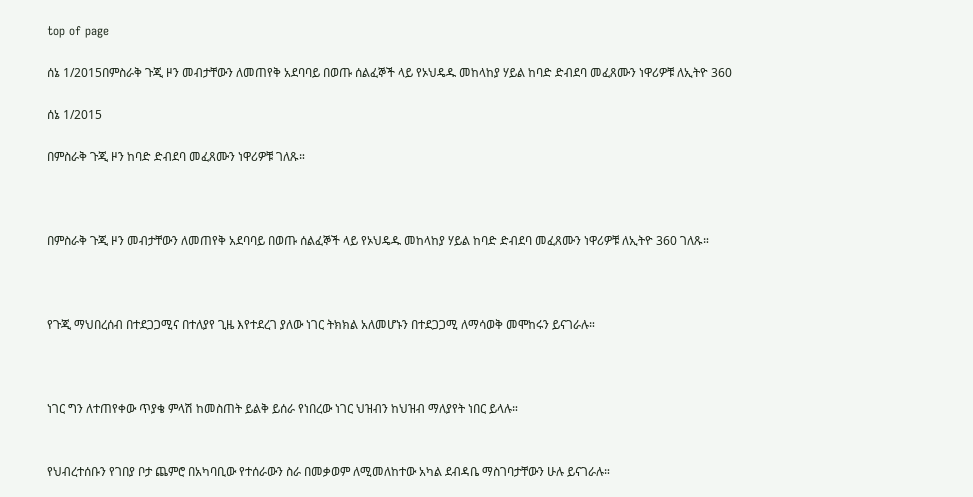top of page

ሰኔ 1/2015በምስራቅ ጉጂ ዞን መብታቸውን ለመጠየቅ አደባባይ በወጡ ሰልፈኞች ላይ የኦህዴዱ መከላከያ ሃይል ከባድ ድብደባ መፈጸሙን ነዋሪዎቹ ለኢትዮ 360

ሰኔ 1/2015

በምስራቅ ጉጂ ዞን ከባድ ድብደባ መፈጸሙን ነዋሪዎቹ ገለጹ።



በምስራቅ ጉጂ ዞን መብታቸውን ለመጠየቅ አደባባይ በወጡ ሰልፈኞች ላይ የኦህዴዱ መከላከያ ሃይል ከባድ ድብደባ መፈጸሙን ነዋሪዎቹ ለኢትዮ 360 ገለጹ።



የጉጂ ማህበረሰብ በተደጋጋሚና በተለያየ ጊዜ እየተደረገ ያለው ነገር ትክክል አለመሆኑን በተደጋጋሚ ለማሳወቅ መሞከሩን ይናገራሉ።



ነገር ግን ለተጠየቀው ጥያቄ ምላሽ ከመስጠት ይልቅ ይሰራ የነበረው ነገር ህዝብን ከህዝብ ማለያየት ነበር ይላሉ።


የህብረተሰቡን የገበያ ቦታ ጨምሮ በአካባቢው የተሰራውን ስራ በመቃወም ለሚመለከተው አካል ደብዳቤ ማስገባታቸውን ሁሉ ይናገራሉ።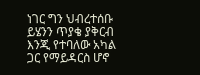ነገር ግን ህብረተሰቡ ይሄንን ጥያቄ ያቅርብ እንጂ የተባለው አካል ጋር የማይዳርስ ሆኖ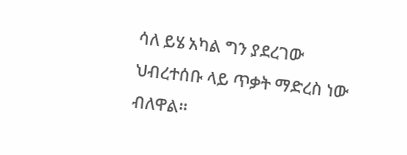ሳለ ይሄ አካል ግን ያደረገው ህብረተሰቡ ላይ ጥቃት ማድረስ ነው ብለዋል።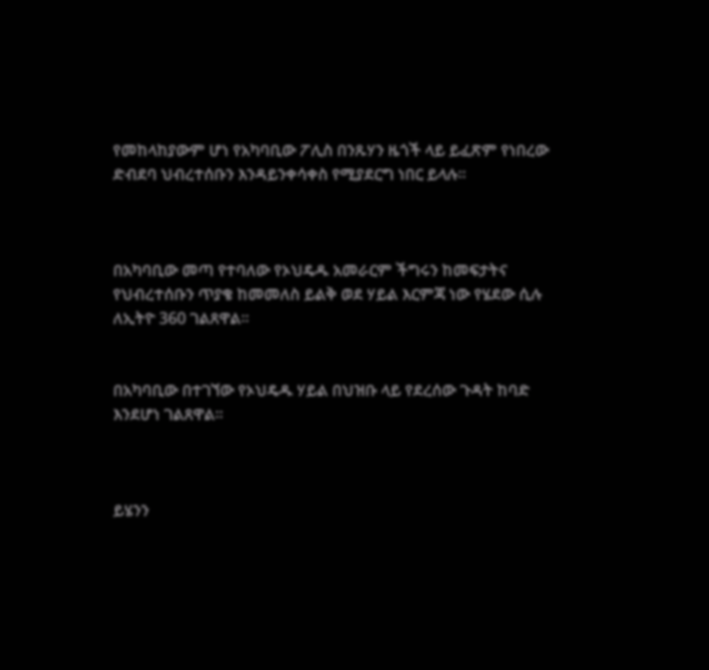የመከላከያውም ሆነ የአካባቢው ፖሊስ በንጹሃን ዜጎች ላይ ይፈጽም የነበረው ድብደባ ህብረተሰቡን እንዳይንቀሳቀስ የሚያደርግ ነበር ይላሉ።



በአካባቢው መጣ የተባለው የኦህዴዱ አመራርም ችግሩን ከመፍታትና የህብረተሰቡን ጥያቄ ከመመለስ ይልቅ ወደ ሃይል እርምጃ ነው የሄደው ሲሉ ለኢትዮ 360 ገልጸዋል።


በአካባቢው በተገኘው የኦህዴዱ ሃይል በህዝቡ ላይ የደረሰው ጉዳት ከባድ እንደሆነ ገልጸዋል።



ይሄንን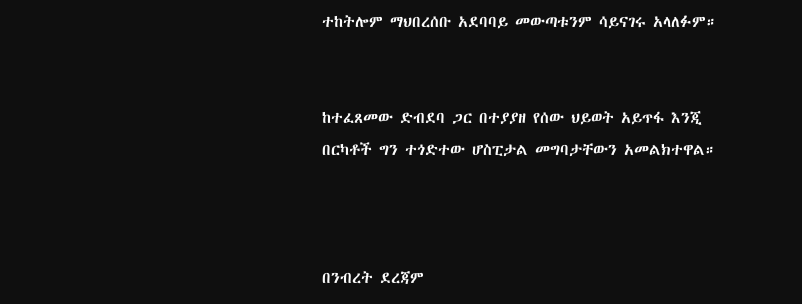ተከትሎም ማህበረሰቡ አደባባይ መውጣቱንም ሳይናገሩ አላለፉም።


ከተፈጸመው ድብደባ ጋር በተያያዘ የሰው ህይወት አይጥፋ እንጂ በርካቶች ግን ተጎድተው ሆስፒታል መግባታቸውን አመልክተዋል።



በንብረት ደረጃም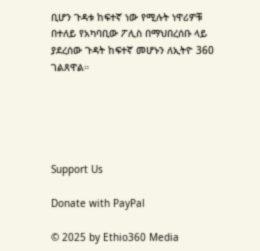ቢሆን ጉዳቱ ከፍተኛ ነው የሚሉት ነዋሪዎቹ በተለይ የአካባቢው ፖሊስ በማህበረሰቡ ላይ ያደረሰው ጉዳት ከፍተኛ መሆኑን ለኢትዮ 360 ገልጸዋል።





Support Us

Donate with PayPal

© 2025 by Ethio360 Media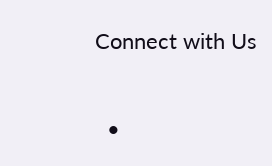Connect with Us

  •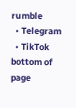rumble
  • Telegram
  • TikTok
bottom of page